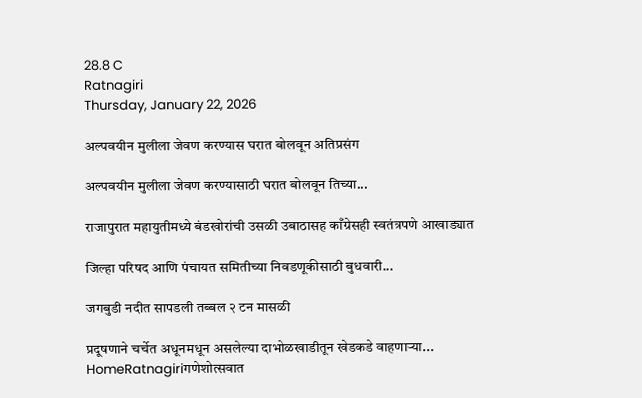28.8 C
Ratnagiri
Thursday, January 22, 2026

अल्पवयीन मुलीला जेवण करण्यास घरात बोलवून अतिप्रसंग

अल्पवयीन मुलीला जेवण करण्यासाठी घरात बोलवून तिच्या...

राजापुरात महायुतीमध्ये बंडखोरांची उसळी उबाठासह काँग्रेसही स्वतंत्रपणे आखाड्यात

जिल्हा परिषद आणि पंचायत समितीच्या निवडणूकीसाठी बुधवारी...

जगबुडी नदीत सापडली तब्बल २ टन मासळी

प्रदूषणाने चर्चेत अधूनमधून असलेल्या दाभोळखाडीतून खेडकडे वाहणाऱ्या...
HomeRatnagiriगणेशोत्सवात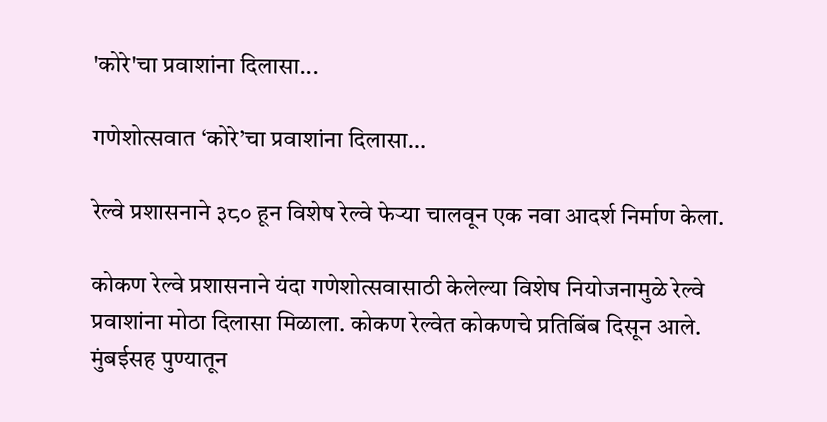'कोरे'चा प्रवाशांना दिलासा...

गणेशोत्सवात ‘कोरे’चा प्रवाशांना दिलासा…

रेल्वे प्रशासनाने ३८० हून विशेष रेल्वे फेऱ्या चालवून एक नवा आदर्श निर्माण केला.

कोकण रेल्वे प्रशासनाने यंदा गणेशोत्सवासाठी केलेल्या विशेष नियोजनामुळे रेल्वे प्रवाशांना मोठा दिलासा मिळाला. कोकण रेल्वेत कोकणचे प्रतिबिंब दिसून आले. मुंबईसह पुण्यातून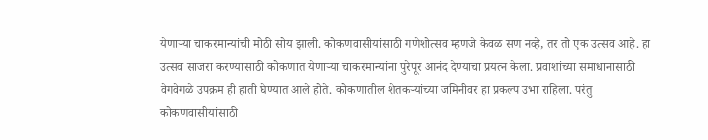येणाऱ्या चाकरमान्यांची मोठी सोय झाली. कोकणवासीयांसाठी गणेशोत्सव म्हणजे केवळ सण नव्हे, तर तो एक उत्सव आहे. हा उत्सव साजरा करण्यासाठी कोकणात येणाऱ्या चाकरमान्यांना पुरेपूर आनंद देण्याचा प्रयत्न केला. प्रवाशांच्या समाधानासाठी वेगवेगळे उपक्रम ही हाती घेण्यात आले होते. कोकणातील शेतकऱ्यांच्या जमिनीवर हा प्रकल्प उभा राहिला. परंतु कोकणवासीयांसाठी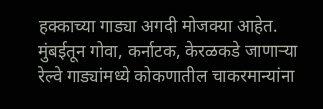हक्काच्या गाड्या अगदी मोजक्या आहेत. मुंबईतून गोवा, कर्नाटक, केरळकडे जाणाऱ्या रेल्वे गाड्यांमध्ये कोकणातील चाकरमान्यांना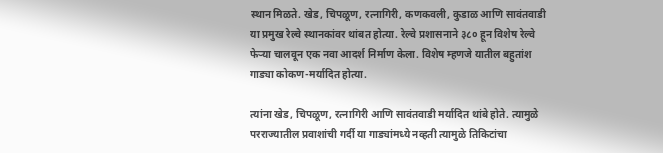स्थान मिळते. खेड, चिपळूण, रत्नागिरी, कणकवली, कुडाळ आणि सावंतवाडी या प्रमुख रेल्वे स्थानकांवर थांबत होत्या. रेल्वे प्रशासनाने ३८० हून विशेष रेल्वे फेऱ्या चालवून एक नवा आदर्श निर्माण केला. विशेष म्हणजे यातील बहुतांश गाड्या कोकण-मर्यादित होत्या.

त्यांना खेड, चिपळूण, रत्नागिरी आणि सावंतवाडी मर्यादित थांबे होते. त्यामुळे परराज्यातील प्रवाशांची गर्दी या गाड्यांमध्ये नव्हती त्यामुळे तिकिटांचा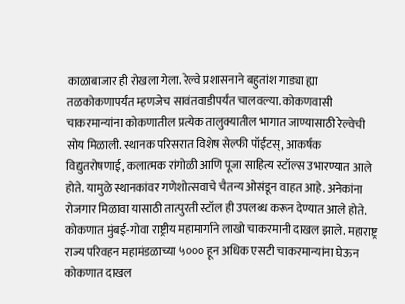काळाबाजार ही रोखला गेला. रेल्वे प्रशासनाने बहुतांश गाड्या ह्या तळकोकणापर्यंत म्हणजेच सावंतवाडीपर्यंत चालवल्या. कोकणवासी चाकरमान्यांना कोकणातील प्रत्येक तालुक्यातील भागात जाण्यासाठी रेल्वेची सोय मिळाली. स्थानक परिसरात विशेष सेल्फी पॉईंटस्, आकर्षक विद्युतरोषणाई, कलात्मक रांगोळी आणि पूजा साहित्य स्टॉल्स उभारण्यात आले होते. यामुळे स्थानकांवर गणेशोत्सवाचे चैतन्य ओसंडून वाहत आहे. अनेकांना रोजगार मिळावा यासाठी तात्पुरती स्टॉल ही उपलब्ध करून देण्यात आले होते. कोकणात मुंबई-गोवा राष्ट्रीय महामार्गाने लाखो चाकरमानी दाखल झाले. महाराष्ट्र राज्य परिवहन महामंडळाच्या ५००० हून अधिक एसटी चाकरमान्यांना घेऊन कोकणात दाखल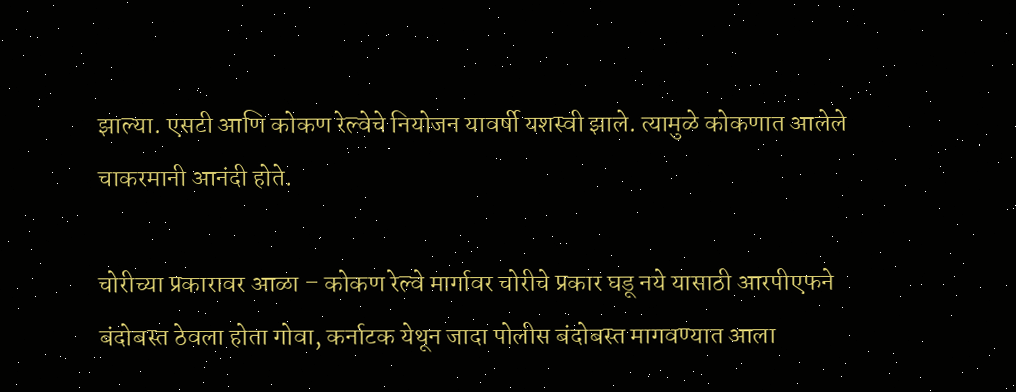झाल्या. एसटी आणि कोकण रेल्वेचे नियोजन यावर्षी यशस्वी झाले. त्यामुळे कोकणात आलेले चाकरमानी आनंदी होते.

चोरीच्या प्रकारावर आळा – कोकण रेल्वे मार्गावर चोरीचे प्रकार घडू नये यासाठी आरपीएफने बंदोबस्त ठेवला होता गोवा, कर्नाटक येथून जादा पोलीस बंदोबस्त मागवण्यात आला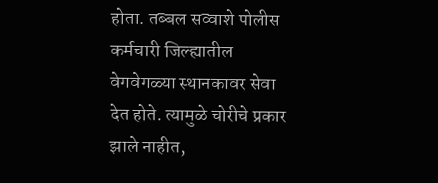होता. तब्बल सव्वाशे पोलीस कर्मचारी जिल्ह्यातील वेगवेगळ्या स्थानकावर सेवा देत होते. त्यामुळे चोरीचे प्रकार झाले नाहीत,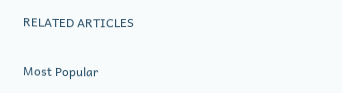RELATED ARTICLES

Most Popular